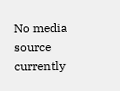No media source currently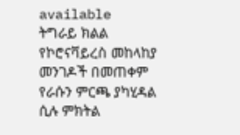available
ትግራይ ክልል የኮሮናቫይረስ መከላከያ መንገዶች በመጠቀም የራሱን ምርጫ ያካሂዳል ሲሉ ምክትል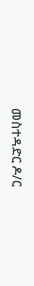መስተዳድር ዶ/ር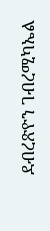ደብረጽዮን ገብረሚካኤል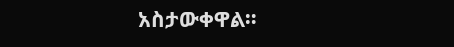አስታውቀዋል።